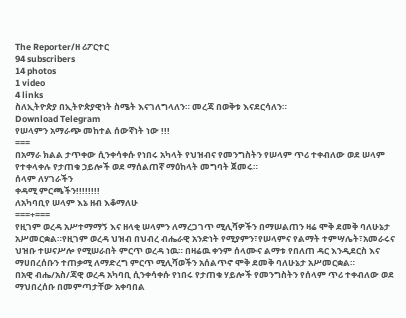The Reporter/ዘ ሪፖርተር
94 subscribers
14 photos
1 video
4 links
ስለኢትዮጵያ በኢትዮጵያዊነት ስሜት እናገለግላለን። መረጃ በወቅቱ እናደርሳለን።
Download Telegram
የሠላምን አማራጭ መከተል ሰውኛነት ነው !!!
===
በአማራ ክልል ታጥቀው ሲንቀሳቀሱ የነበሩ አካላት የህዝብና የመንግስትን የሠላም ጥሪ ተቀብለው ወደ ሠላም የተቀላቀሉ የታጠቁ ኃይሎች ወደ ማሰልጠኛ ማዕከላት መግባት ጀመሩ።
ሰላም ለሃገራችን
ቀዳሚ ምርጫችን!!!!!!!!
ለአካባቢየ ሠላም እኔ ዘብ እቆማለሁ
===+===
የዚገም ወረዳ አሥተማማኝ እና ዘላቂ ሠላምን ለማረጋገጥ ሚሊሻዎችን በማሠልጠን ዛሬ ሞቅ ደመቅ ባለሁኔታ አሥመርቋል።የዚገም ወረዳ ህዝብ በህብረ ብሔራዊ አንድነት የሚያምን፣የሠላምና የልማት ተምሣሌት፣አመራሩና ህዝቡ ተሠናሥሎ የሚሠራበት ምርጥ ወረዳ ነዉ። በዛሬዉ ቀንም ሰላሙና ልማቱ የበለጠ ዳር እንዲደርስ እና ማሀበረሰቡን ተጠቃሚ ለማድረግ ምርጥ ሚሊሻወችን አሰልጥኖ ሞቅ ደመቅ ባለሁኔታ አሥመርቋል።
በአዊ ብሔ/አስ/ጃዊ ወረዳ አካባቢ ሲንቀሳቀሱ የነበሩ የታጠቁ ሃይሎች የመንግስትን የሰላም ጥሪ ተቀብለው ወደ ማህበረሰቡ በመምጣታቸው አቀባበል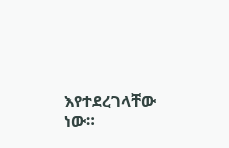እየተደረገላቸው ነው።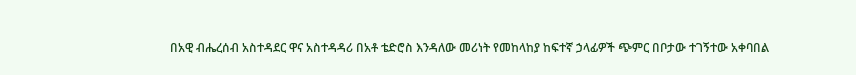በአዊ ብሔረሰብ አስተዳደር ዋና አስተዳዳሪ በአቶ ቴድሮስ እንዳለው መሪነት የመከላከያ ከፍተኛ ኃላፊዎች ጭምር በቦታው ተገኝተው አቀባበል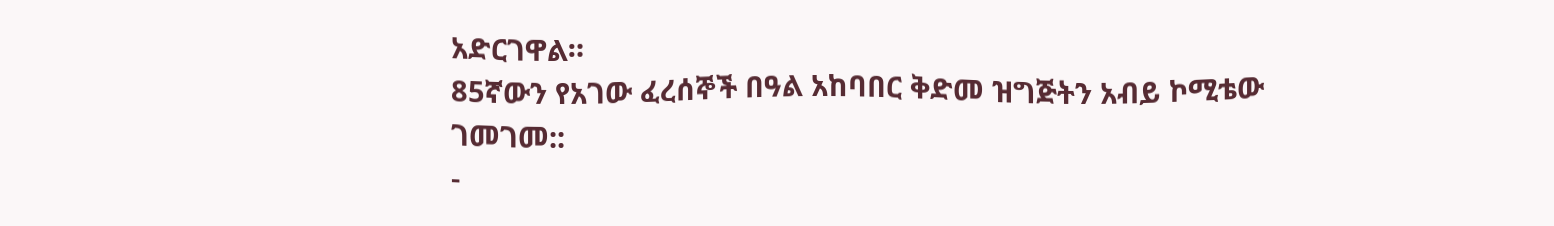አድርገዋል።
85ኛውን የአገው ፈረሰኞች በዓል አከባበር ቅድመ ዝግጅትን አብይ ኮሚቴው ገመገመ::
-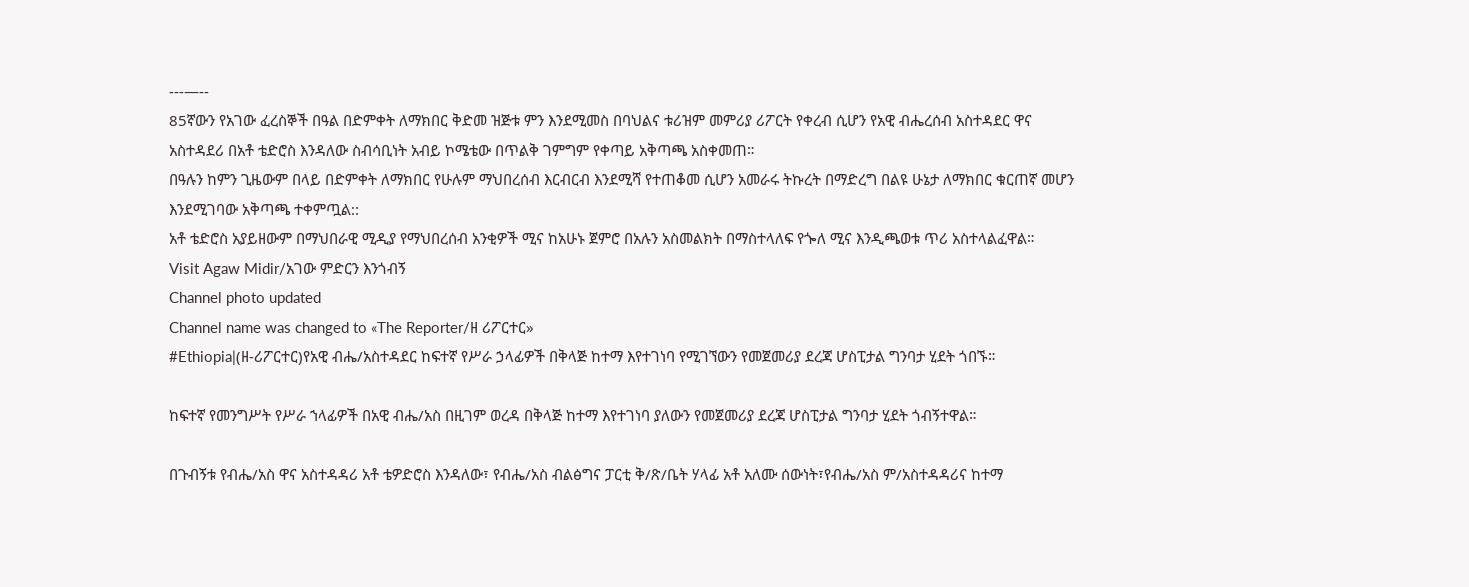---—--
85ኛውን የአገው ፈረስኞች በዓል በድምቀት ለማክበር ቅድመ ዝጅቱ ምን እንደሚመስ በባህልና ቱሪዝም መምሪያ ሪፖርት የቀረብ ሲሆን የአዊ ብሔረሰብ አስተዳደር ዋና አስተዳደሪ በአቶ ቴድሮስ እንዳለው ስብሳቢነት አብይ ኮሜቴው በጥልቅ ገምግም የቀጣይ አቅጣጫ አስቀመጠ።
በዓሉን ከምን ጊዜውም በላይ በድምቀት ለማክበር የሁሉም ማህበረሰብ እርብርብ እንደሚሻ የተጠቆመ ሲሆን አመራሩ ትኩረት በማድረግ በልዩ ሁኔታ ለማክበር ቁርጠኛ መሆን እንደሚገባው አቅጣጫ ተቀምጧል::
አቶ ቴድሮስ አያይዘውም በማህበራዊ ሚዲያ የማህበረሰብ አንቂዎች ሚና ከአሁኑ ጀምሮ በአሉን አስመልክት በማስተላለፍ የጐለ ሚና እንዲጫወቱ ጥሪ አስተላልፈዋል።
Visit Agaw Midir/አገው ምድርን እንጎብኝ
Channel photo updated
Channel name was changed to «The Reporter/ዘ ሪፖርተር»
#Ethiopia|(ዘ-ሪፖርተር)የአዊ ብሔ/አስተዳደር ከፍተኛ የሥራ ኃላፊዎች በቅላጅ ከተማ እየተገነባ የሚገኘውን የመጀመሪያ ደረጃ ሆስፒታል ግንባታ ሂደት ጎበኙ።

ከፍተኛ የመንግሥት የሥራ ኀላፊዎች በአዊ ብሔ/አስ በዚገም ወረዳ በቅላጅ ከተማ እየተገነባ ያለውን የመጀመሪያ ደረጃ ሆስፒታል ግንባታ ሂደት ጎብኝተዋል።

በጉብኝቱ የብሔ/አስ ዋና አስተዳዳሪ አቶ ቴዎድሮስ እንዳለው፣ የብሔ/አስ ብልፅግና ፓርቲ ቅ/ጽ/ቤት ሃላፊ አቶ አለሙ ሰውነት፣የብሔ/አስ ም/አስተዳዳሪና ከተማ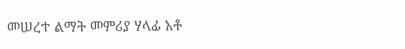መሠረተ ልማት መምሪያ ሃላፊ አቶ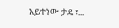አይተነው ታዴ ፣...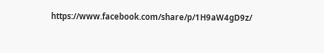https://www.facebook.com/share/p/1H9aW4gD9z/